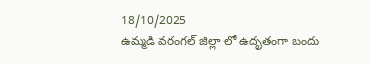18/10/2025
ఉమ్మడి వరంగల్ జిల్లా లో ఉదృతంగా బందు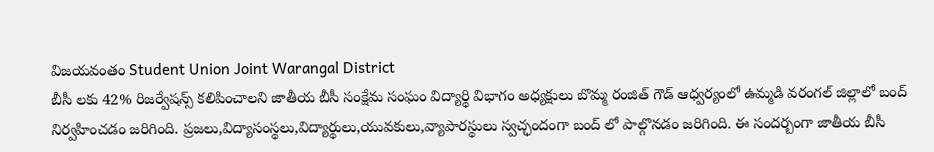విజయవంతం Student Union Joint Warangal District
బీసీ లకు 42% రిజర్వేషన్స్ కలిపించాలని జాతీయ బీసీ సంక్షేమ సంఘం విద్యార్థి విభాగం అధ్యక్షులు బొమ్మ రంజిత్ గౌడ్ ఆధ్వర్యంలో ఉమ్మడి వరంగల్ జిల్లాలో బంద్ నిర్వహించడం జరిగింది. ప్రజలు,విద్యాసంస్థలు,విద్యార్థులు,యువకులు,వ్యాపారస్థులు స్వచ్ఛందంగా బంద్ లో పాల్గొనడం జరిగింది. ఈ సందర్బంగా జాతీయ బీసీ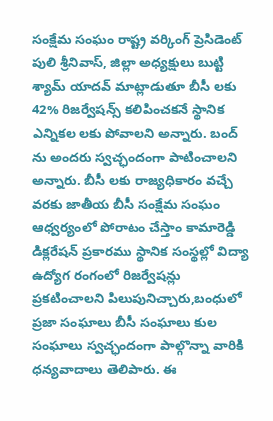సంక్షేమ సంఘం రాష్ట్ర వర్కింగ్ ప్రెసిడెంట్ పులి శ్రీనివాస్, జిల్లా అధ్యక్షులు బుట్టి శ్యామ్ యాదవ్ మాట్లాడుతూ బీసీ లకు 42% రిజర్వేషన్స్ కలిపించకనే స్థానిక ఎన్నికల లకు పోవాలని అన్నారు. బంద్ ను అందరు స్వచ్ఛందంగా పాటించాలని అన్నారు. బీసీ లకు రాజ్యధికారం వచ్చే వరకు జాతీయ బీసీ సంక్షేమ సంఘం ఆధ్వర్యంలో పోరాటం చేస్తాం కామారెడ్డి డిక్లరేషన్ ప్రకారము స్థానిక సంస్థల్లో విద్యా ఉద్యోగ రంగంలో రిజర్వేషన్లు ప్రకటించాలని పిలుపునిచ్చారు,బంధులో ప్రజా సంఘాలు బీసీ సంఘాలు కుల సంఘాలు స్వచ్ఛందంగా పాల్గొన్నా వారికి ధన్యవాదాలు తెలిపారు. ఈ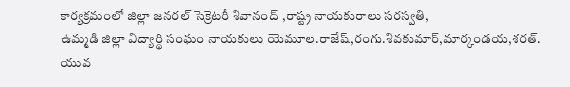కార్యక్రమంలో జిల్లా జనరల్ సెక్రెటరీ శివానంద్ ,రాష్ట్ర నాయకురాలు సరస్వతి,
ఉమ్మడి జిల్లా విద్యార్థి సంఘం నాయకులు యెమూల.రాజేష్,రంగు.శివకుమార్,మార్కండయ,శరత్.
యువ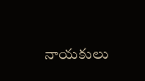నాయకులు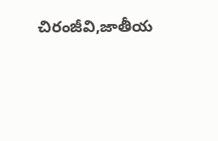చిరంజీవి,జాతీయ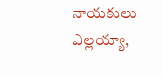నాయకులు ఎల్లయ్యా,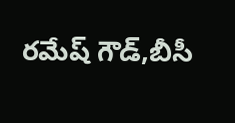రమేష్ గౌడ్,బీసీ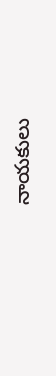నాయకులు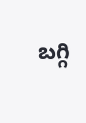బగ్గి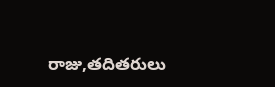రాజు,తదితరులు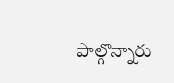పాల్గొన్నారు